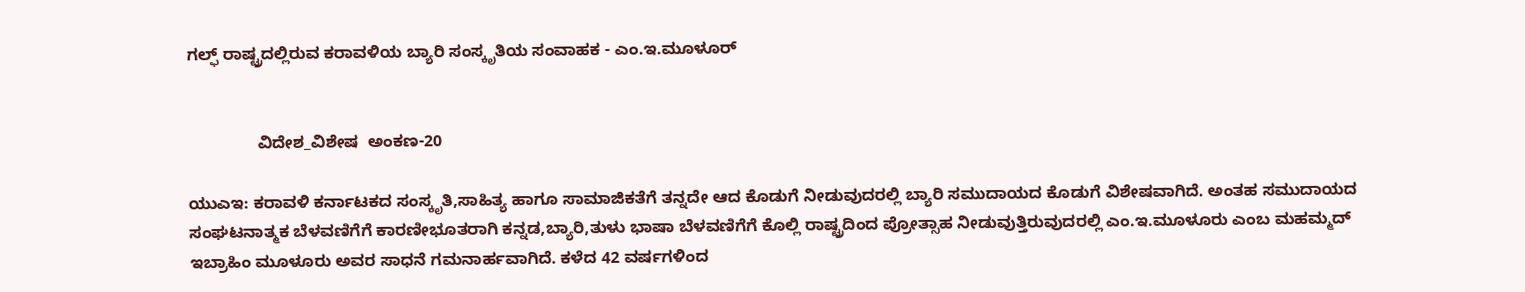ಗಲ್ಫ್ ರಾಷ್ಟ್ರದಲ್ಲಿರುವ ಕರಾವಳಿಯ ಬ್ಯಾರಿ ಸಂಸ್ಕೃತಿಯ ಸಂವಾಹಕ - ಎಂ.ಇ.ಮೂಳೂರ್


               ವಿದೇಶ_ವಿಶೇಷ  ಅಂಕಣ-20

ಯುಎಇ: ಕರಾವಳಿ ಕರ್ನಾಟಕದ ಸಂಸ್ಕೃತಿ,ಸಾಹಿತ್ಯ ಹಾಗೂ ಸಾಮಾಜಿಕತೆಗೆ ತನ್ನದೇ ಆದ ಕೊಡುಗೆ ನೀಡುವುದರಲ್ಲಿ ಬ್ಯಾರಿ ಸಮುದಾಯದ ಕೊಡುಗೆ ವಿಶೇಷವಾಗಿದೆ. ಅಂತಹ ಸಮುದಾಯದ ಸಂಘಟನಾತ್ಮಕ ಬೆಳವಣಿಗೆಗೆ ಕಾರಣೀಭೂತರಾಗಿ ಕನ್ನಡ,ಬ್ಯಾರಿ,ತುಳು ಭಾಷಾ ಬೆಳವಣಿಗೆಗೆ ಕೊಲ್ಲಿ ರಾಷ್ಟ್ರದಿಂದ ಪ್ರೋತ್ಸಾಹ ನೀಡುವುತ್ತಿರುವುದರಲ್ಲಿ ಎಂ.ಇ.ಮೂಳೂರು ಎಂಬ ಮಹಮ್ಮದ್ ಇಬ್ರಾಹಿಂ ಮೂಳೂರು ಅವರ ಸಾಧನೆ ಗಮನಾರ್ಹವಾಗಿದೆ. ಕಳೆದ 42 ವರ್ಷಗಳಿಂದ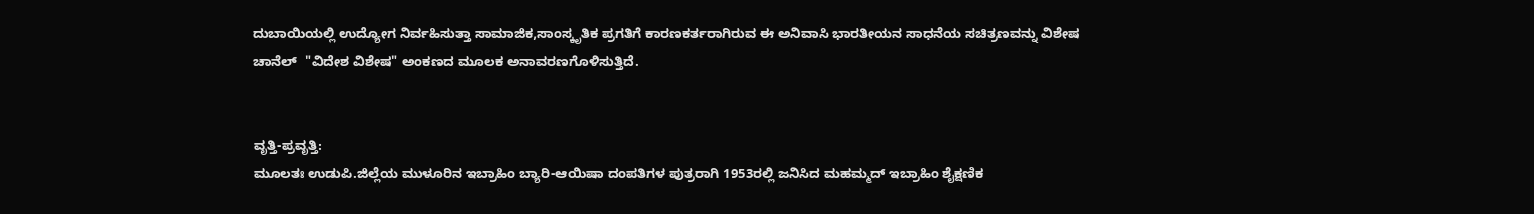ದುಬಾಯಿಯಲ್ಲಿ ಉದ್ಯೋಗ ನಿರ್ವಹಿಸುತ್ತಾ ಸಾಮಾಜಿಕ,ಸಾಂಸ್ಕೃತಿಕ ಪ್ರಗತಿಗೆ ಕಾರಣಕರ್ತರಾಗಿರುವ ಈ ಅನಿವಾಸಿ ಭಾರತೀಯನ ಸಾಧನೆಯ ಸಚಿತ್ರಣವನ್ನು ವಿಶೇಷ ಚಾನೆಲ್  "ವಿದೇಶ ವಿಶೇಷ" ಅಂಕಣದ ಮೂಲಕ ಅನಾವರಣಗೊಳಿಸುತ್ತಿದೆ.


ವೃತ್ತಿ-ಪ್ರವೃತ್ತಿ:
ಮೂಲತಃ ಉಡುಪಿ.ಜಿಲ್ಲೆಯ ಮುಳೂರಿನ ಇಬ್ರಾಹಿಂ ಬ್ಯಾರಿ-ಆಯಿಷಾ ದಂಪತಿಗಳ ಪುತ್ರರಾಗಿ 1953ರಲ್ಲಿ ಜನಿಸಿದ ಮಹಮ್ಮದ್ ಇಬ್ರಾಹಿಂ ಶೈಕ್ಷಣಿಕ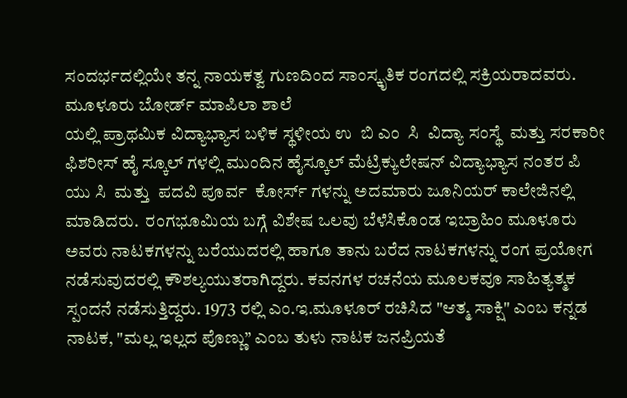ಸಂದರ್ಭದಲ್ಲಿಯೇ ತನ್ನ ನಾಯಕತ್ವ ಗುಣದಿಂದ ಸಾಂಸ್ಕೃತಿಕ ರಂಗದಲ್ಲಿ ಸಕ್ರಿಯರಾದವರು. ಮೂಳೂರು ಬೋರ್ಡ್ ಮಾಪಿಲಾ ಶಾಲೆ
ಯಲ್ಲಿ ಪ್ರಾಥಮಿಕ ವಿದ್ಯಾಭ್ಯಾಸ ಬಳಿಕ ಸ್ಥಳೀಯ ಉ  ಬಿ ಎಂ  ಸಿ  ವಿದ್ಯಾ ಸಂಸ್ಥೆ  ಮತ್ತು ಸರಕಾರೀ ಫಿಶರೀಸ್ ಹೈ ಸ್ಕೂಲ್ ಗಳಲ್ಲಿ ಮುಂದಿನ ಹೈಸ್ಕೂಲ್ ಮೆಟ್ರಿಕ್ಯುಲೇಷನ್ ವಿದ್ಯಾಭ್ಯಾಸ ನಂತರ ಪಿ ಯು ಸಿ  ಮತ್ತು  ಪದವಿ ಪೂರ್ವ  ಕೋರ್ಸ್ ಗಳನ್ನು ಅದಮಾರು ಜೂನಿಯರ್ ಕಾಲೇಜಿನಲ್ಲಿ ಮಾಡಿದರು.  ರಂಗಭೂಮಿಯ ಬಗ್ಗೆ ವಿಶೇಷ ಒಲವು ಬೆಳೆಸಿಕೊಂಡ ಇಬ್ರಾಹಿಂ ಮೂಳೂರು ಅವರು ನಾಟಕಗಳನ್ನು ಬರೆಯುದರಲ್ಲಿ ಹಾಗೂ ತಾನು ಬರೆದ ನಾಟಕಗಳನ್ನು ರಂಗ ಪ್ರಯೋಗ ನಡೆಸುವುದರಲ್ಲಿ ಕೌಶಲ್ಯಯುತರಾಗಿದ್ದರು. ಕವನಗಳ ರಚನೆಯ ಮೂಲಕವೂ ಸಾಹಿತ್ಯತ್ಮಕ ಸ್ಪಂದನೆ ನಡೆಸುತ್ತಿದ್ದರು. 1973 ರಲ್ಲಿ ಎಂ.ಇ.ಮೂಳೂರ್ ರಚಿಸಿದ "ಆತ್ಮ ಸಾಕ್ಷಿ" ಎಂಬ ಕನ್ನಡ ನಾಟಕ, "ಮಲ್ಲ ಇಲ್ಲದ ಪೊಣ್ಣು” ಎಂಬ ತುಳು ನಾಟಕ ಜನಪ್ರಿಯತೆ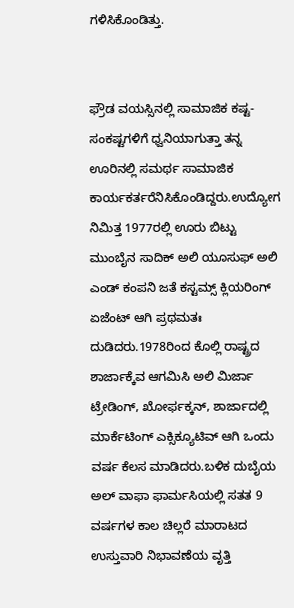ಗಳಿಸಿಕೊಂಡಿತ್ತು.


ಫ್ರೌಡ ವಯಸ್ಸಿನಲ್ಲಿ ಸಾಮಾಜಿಕ ಕಷ್ಟ-ಸಂಕಷ್ಟಗಳಿಗೆ ಧ್ವನಿಯಾಗುತ್ತಾ ತನ್ನ ಊರಿನಲ್ಲಿ ಸಮರ್ಥ ಸಾಮಾಜಿಕ ಕಾರ್ಯಕರ್ತರೆನಿಸಿಕೊಂಡಿದ್ದರು.ಉದ್ಯೋಗ ನಿಮಿತ್ತ 1977ರಲ್ಲಿ ಊರು ಬಿಟ್ಟು ಮುಂಬೈನ ಸಾದಿಕ್ ಅಲಿ ಯೂಸುಫ್ ಅಲಿ ಎಂಡ್ ಕಂಪನಿ ಜತೆ ಕಸ್ಟಮ್ಸ್ ಕ್ಲಿಯರಿಂಗ್ ಏಜೆಂಟ್ ಆಗಿ ಪ್ರಥಮತಃ ದುಡಿದರು.1978ರಿಂದ ಕೊಲ್ಲಿ ರಾಷ್ಟ್ರದ ಶಾರ್ಜಾಕ್ಕೆವ ಆಗಮಿಸಿ ಅಲಿ ಮಿರ್ಜಾ ಟ್ರೇಡಿಂಗ್, ಖೋರ್ಫಕ್ಕನ್, ಶಾರ್ಜಾದಲ್ಲಿ ಮಾರ್ಕೆಟಿಂಗ್ ಎಕ್ಸಿಕ್ಯೂಟಿವ್ ಆಗಿ ಒಂದು ವರ್ಷ ಕೆಲಸ ಮಾಡಿದರು.ಬಳಿಕ ದುಬೈಯ ಅಲ್ ವಾಫಾ ಫಾರ್ಮಸಿಯಲ್ಲಿ ಸತತ 9 ವರ್ಷಗಳ ಕಾಲ ಚಿಲ್ಲರೆ ಮಾರಾಟದ ಉಸ್ತುವಾರಿ ನಿಭಾವಣೆಯ ವೃತ್ತಿ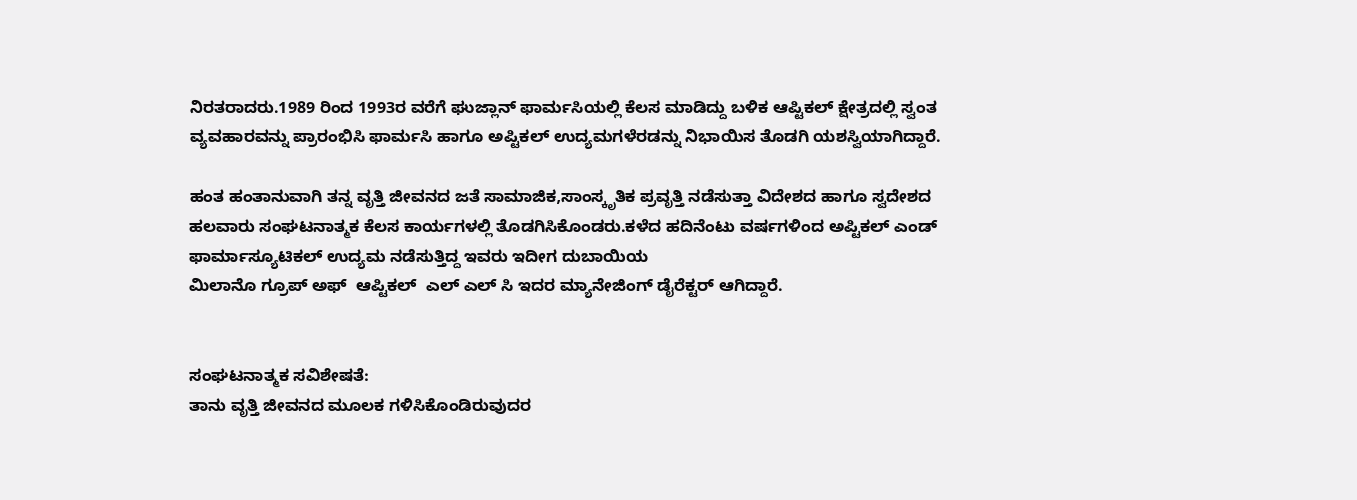ನಿರತರಾದರು.1989 ರಿಂದ 1993ರ ವರೆಗೆ ಘುಜ್ಲಾನ್ ಫಾರ್ಮಸಿಯಲ್ಲಿ ಕೆಲಸ ಮಾಡಿದ್ದು ಬಳಿಕ ಆಪ್ಟಿಕಲ್ ಕ್ಷೇತ್ರದಲ್ಲಿ ಸ್ವಂತ ವ್ಯವಹಾರವನ್ನು ಪ್ರಾರಂಭಿಸಿ ಫಾರ್ಮಸಿ ಹಾಗೂ ಅಪ್ಟಿಕಲ್ ಉದ್ಯಮಗಳೆರಡನ್ನು ನಿಭಾಯಿಸ ತೊಡಗಿ ಯಶಸ್ವಿಯಾಗಿದ್ದಾರೆ.

ಹಂತ ಹಂತಾನುವಾಗಿ ತನ್ನ ವೃತ್ತಿ ಜೀವನದ ಜತೆ ಸಾಮಾಜಿಕ,ಸಾಂಸ್ಕೃತಿಕ ಪ್ರವೃತ್ತಿ ನಡೆಸುತ್ತಾ ವಿದೇಶದ ಹಾಗೂ ಸ್ವದೇಶದ ಹಲವಾರು ಸಂಘಟನಾತ್ಮಕ ಕೆಲಸ ಕಾರ್ಯಗಳಲ್ಲಿ ತೊಡಗಿಸಿಕೊಂಡರು.ಕಳೆದ ಹದಿನೆಂಟು ವರ್ಷಗಳಿಂದ ಅಪ್ಟಿಕಲ್ ಎಂಡ್ ಫಾರ್ಮಾಸ್ಯೂಟಿಕಲ್ ಉದ್ಯಮ ನಡೆಸುತ್ತಿದ್ದ ಇವರು ಇದೀಗ ದುಬಾಯಿಯ
ಮಿಲಾನೊ ಗ್ರೂಪ್ ಅಫ್  ಆಪ್ಟಿಕಲ್  ಎಲ್ ಎಲ್ ಸಿ ಇದರ ಮ್ಯಾನೇಜಿಂಗ್ ಡೈರೆಕ್ಟರ್ ಆಗಿದ್ದಾರೆ.


ಸಂಘಟನಾತ್ಮಕ ಸವಿಶೇಷತೆ:
ತಾನು ವೃತ್ತಿ ಜೀವನದ ಮೂಲಕ ಗಳಿಸಿಕೊಂಡಿರುವುದರ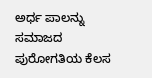ಅರ್ಧ ಪಾಲನ್ನು ಸಮಾಜದ ಪುರೋಗತಿಯ ಕೆಲಸ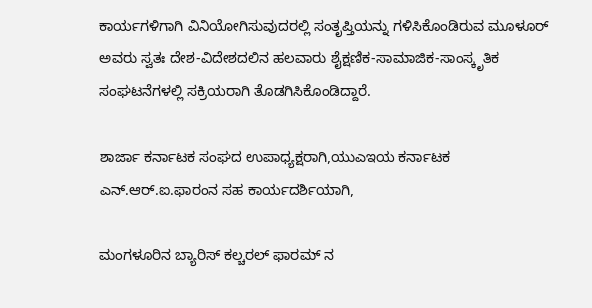ಕಾರ್ಯಗಳಿಗಾಗಿ ವಿನಿಯೋಗಿಸುವುದರಲ್ಲಿ ಸಂತೃಪ್ತಿಯನ್ನು ಗಳಿಸಿಕೊಂಡಿರುವ ಮೂಳೂರ್ ಅವರು ಸ್ವತಃ ದೇಶ-ವಿದೇಶದಲಿನ ಹಲವಾರು ಶೈಕ್ಷಣಿಕ-ಸಾಮಾಜಿಕ-ಸಾಂಸ್ಕೃತಿಕ ಸಂಘಟನೆಗಳಲ್ಲಿ ಸಕ್ರಿಯರಾಗಿ ತೊಡಗಿಸಿಕೊಂಡಿದ್ದಾರೆ.

ಶಾರ್ಜಾ ಕರ್ನಾಟಕ ಸಂಘದ ಉಪಾಧ್ಯಕ್ಷರಾಗಿ,ಯುಎಇಯ ಕರ್ನಾಟಕ ಎನ್.ಆರ್.ಐ.ಫಾರಂನ ಸಹ ಕಾರ್ಯದರ್ಶಿಯಾಗಿ,

ಮಂಗಳೂರಿನ ಬ್ಯಾರಿಸ್ ಕಲ್ಚರಲ್ ಫಾರಮ್ ನ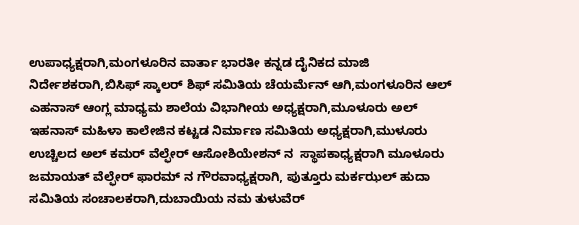ಉಪಾಧ್ಯಕ್ಷರಾಗಿ,ಮಂಗಳೂರಿನ ವಾರ್ತಾ ಭಾರತೀ ಕನ್ನಡ ದೈನಿಕದ ಮಾಜಿ ನಿರ್ದೇಶಕರಾಗಿ,ಬಿಸಿಫ್ ಸ್ಕಾಲರ್ ಶಿಫ್ ಸಮಿತಿಯ ಚೆಯರ್ಮೆನ್ ಆಗಿ,ಮಂಗಳೂರಿನ ಆಲ್ ಎಹನಾಸ್ ಆಂಗ್ಲ ಮಾಧ್ಯಮ ಶಾಲೆಯ ವಿಭಾಗೀಯ ಅಧ್ಯಕ್ಷರಾಗಿ,ಮೂಳೂರು ಅಲ್ ಇಹನಾಸ್ ಮಹಿಳಾ ಕಾಲೇಜಿನ ಕಟ್ಟಡ ನಿರ್ಮಾಣ ಸಮಿತಿಯ ಅಧ್ಯಕ್ಷರಾಗಿ,ಮುಳೂರು ಉಚ್ಚಿಲದ ಅಲ್ ಕಮರ್ ವೆಲ್ಫೇರ್ ಆಸೋಶಿಯೇಶನ್ ನ  ಸ್ಥಾಪಕಾಧ್ಯಕ್ಷರಾಗಿ ಮೂಳೂರು ಜಮಾಯತ್ ವೆಲ್ಫೇರ್ ಫಾರಮ್ ನ ಗೌರವಾಧ್ಯಕ್ಷರಾಗಿ, ಪುತ್ತೂರು ಮರ್ಕಝಲ್ ಹುದಾ ಸಮಿತಿಯ ಸಂಚಾಲಕರಾಗಿ,ದುಬಾಯಿಯ ನಮ ತುಳುವೆರ್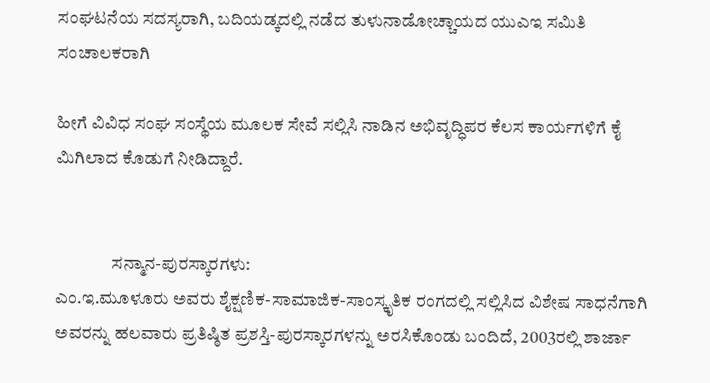ಸಂಘಟನೆಯ ಸದಸ್ಯರಾಗಿ, ಬದಿಯಡ್ಕದಲ್ಲಿ ನಡೆದ ತುಳುನಾಡೋಚ್ಚಾಯದ ಯುಎಇ ಸಮಿತಿ ಸಂಚಾಲಕರಾಗಿ

ಹೀಗೆ ವಿವಿಧ ಸಂಘ ಸಂಸ್ಥೆಯ ಮೂಲಕ ಸೇವೆ ಸಲ್ಲಿಸಿ ನಾಡಿನ ಅಭಿವೃದ್ಧಿಪರ ಕೆಲಸ ಕಾರ್ಯಗಳಿಗೆ ಕೈ ಮಿಗಿಲಾದ ಕೊಡುಗೆ ನೀಡಿದ್ದಾರೆ.


                ಸನ್ಮಾನ-ಪುರಸ್ಕಾರಗಳು:
ಎಂ.ಇ.ಮೂಳೂರು ಅವರು ಶೈಕ್ಷಣಿಕ-ಸಾಮಾಜಿಕ-ಸಾಂಸ್ಕೃತಿಕ ರಂಗದಲ್ಲಿ ಸಲ್ಲಿಸಿದ ವಿಶೇಷ ಸಾಧನೆಗಾಗಿ ಅವರನ್ನು ಹಲವಾರು ಪ್ರತಿಷ್ಠಿತ ಪ್ರಶಸ್ತಿ-ಪುರಸ್ಕಾರಗಳನ್ನು ಅರಸಿಕೊಂಡು ಬಂದಿದೆ, 2003ರಲ್ಲಿ ಶಾರ್ಜಾ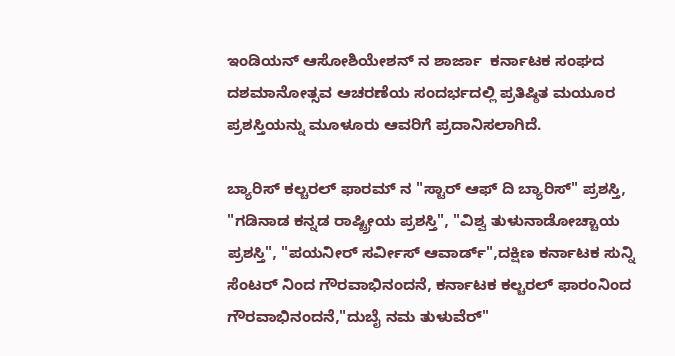ಇಂಡಿಯನ್ ಆಸೋಶಿಯೇಶನ್ ನ ಶಾರ್ಜಾ  ಕರ್ನಾಟಕ ಸಂಘದ ದಶಮಾನೋತ್ಸವ ಆಚರಣೆಯ ಸಂದರ್ಭದಲ್ಲಿ ಪ್ರತಿಷ್ಠಿತ ಮಯೂರ ಪ್ರಶಸ್ತಿಯನ್ನು ಮೂಳೂರು ಆವರಿಗೆ ಪ್ರದಾನಿಸಲಾಗಿದೆ.

ಬ್ಯಾರಿಸ್ ಕಲ್ಚರಲ್ ಫಾರಮ್ ನ "ಸ್ಟಾರ್ ಆಫ್ ದಿ ಬ್ಯಾರಿಸ್" ಪ್ರಶಸ್ತಿ, "ಗಡಿನಾಡ ಕನ್ನಡ ರಾಷ್ಟ್ರೀಯ ಪ್ರಶಸ್ತಿ", "ವಿಶ್ವ ತುಳುನಾಡೋಚ್ಚಾಯ ಪ್ರಶಸ್ತಿ", "ಪಯನೀರ್ ಸರ್ವೀಸ್ ಆವಾರ್ಡ್",ದಕ್ಷಿಣ ಕರ್ನಾಟಕ ಸುನ್ನಿ ಸೆಂಟರ್ ನಿಂದ ಗೌರವಾಭಿನಂದನೆ, ಕರ್ನಾಟಕ ಕಲ್ಚರಲ್ ಫಾರಂನಿಂದ ಗೌರವಾಭಿನಂದನೆ,"ದುಬೈ ನಮ ತುಳುವೆರ್"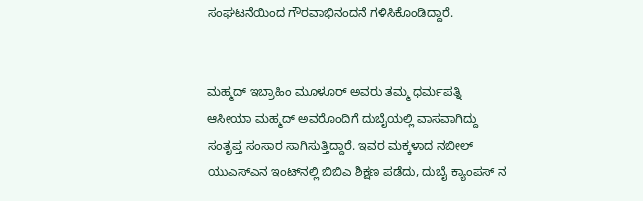ಸಂಘಟನೆಯಿಂದ ಗೌರವಾಭಿನಂದನೆ ಗಳಿಸಿಕೊಂಡಿದ್ದಾರೆ.


ಮಹ್ಮದ್ ಇಬ್ರಾಹಿಂ ಮೂಳೂರ್ ಅವರು ತಮ್ಮ ಧರ್ಮಪತ್ನಿ ಆಸೀಯಾ ಮಹ್ಮದ್ ಅವರೊಂದಿಗೆ ದುಬೈಯಲ್ಲಿ ವಾಸವಾಗಿದ್ದು ಸಂತೃಪ್ತ ಸಂಸಾರ ಸಾಗಿಸುತ್ತಿದ್ದಾರೆ. ಇವರ ಮಕ್ಕಳಾದ ನಬೀಲ್ ಯುಎಸ್ಎನ ಇಂಟ್‌ನಲ್ಲಿ ಬಿಬಿಎ ಶಿಕ್ಷಣ ಪಡೆದು, ದುಬೈ ಕ್ಯಾಂಪಸ್ ನ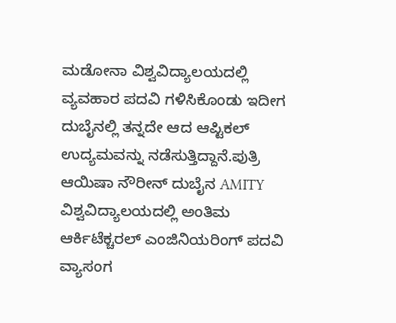ಮಡೋನಾ ವಿಶ್ವವಿದ್ಯಾಲಯದಲ್ಲಿ ವ್ಯವಹಾರ ಪದವಿ ಗಳಿಸಿಕೊಂಡು ಇದೀಗ ದುಬೈನಲ್ಲಿ ತನ್ನದೇ ಆದ ಆಪ್ಟಿಕಲ್ ಉದ್ಯಮವನ್ನು ನಡೆಸುತ್ತಿದ್ದಾನೆ.ಪುತ್ರಿ ಆಯಿಷಾ ನೌರೀನ್ ದುಬೈನ AMITY ವಿಶ್ವವಿದ್ಯಾಲಯದಲ್ಲಿ ಅಂತಿಮ ಆರ್ಕಿಟೆಕ್ಚರಲ್ ಎಂಜಿನಿಯರಿಂಗ್ ಪದವಿ ವ್ಯಾಸಂಗ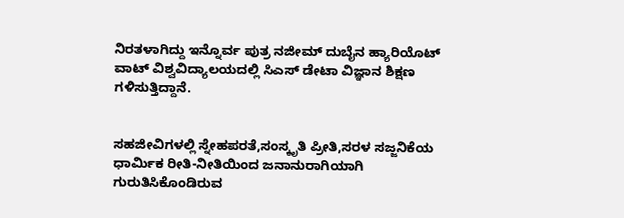ನಿರತಳಾಗಿದ್ದು ಇನ್ನೊರ್ವ ಪುತ್ರ ನಜೀಮ್ ದುಬೈನ ಹ್ಯಾರಿಯೊಟ್ ವಾಟ್ ವಿಶ್ವವಿದ್ಯಾಲಯದಲ್ಲಿ ಸಿಎಸ್ ಡೇಟಾ ವಿಜ್ಞಾನ ಶಿಕ್ಷಣ ಗಳಿಸುತ್ತಿದ್ದಾನೆ.


ಸಹಜೀವಿಗಳಲ್ಲಿ ಸ್ನೇಹಪರತೆ,ಸಂಸ್ಕೃತಿ ಪ್ರೀತಿ,ಸರಳ ಸಜ್ಜನಿಕೆಯ ಧಾರ್ಮಿಕ ರೀತಿ-ನೀತಿಯಿಂದ ಜನಾನುರಾಗಿಯಾಗಿ ಗುರುತಿಸಿಕೊಂಡಿರುವ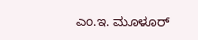ಎಂ.ಇ. ಮೂಳೂರ್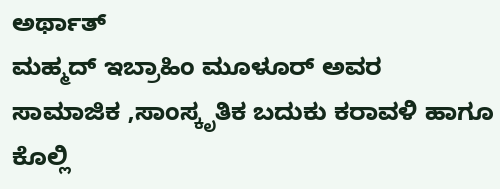ಅರ್ಥಾತ್
ಮಹ್ಮದ್ ಇಬ್ರಾಹಿಂ ಮೂಳೂರ್ ಅವರ ಸಾಮಾಜಿಕ ,ಸಾಂಸ್ಕೃತಿಕ ಬದುಕು ಕರಾವಳಿ ಹಾಗೂ ಕೊಲ್ಲಿ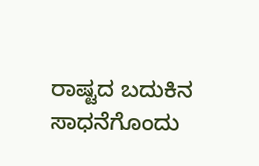ರಾಷ್ಟದ ಬದುಕಿನ ಸಾಧನೆಗೊಂದು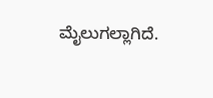ಮೈಲುಗಲ್ಲಾಗಿದೆ.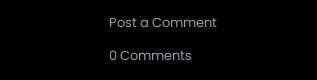Post a Comment

0 Comments